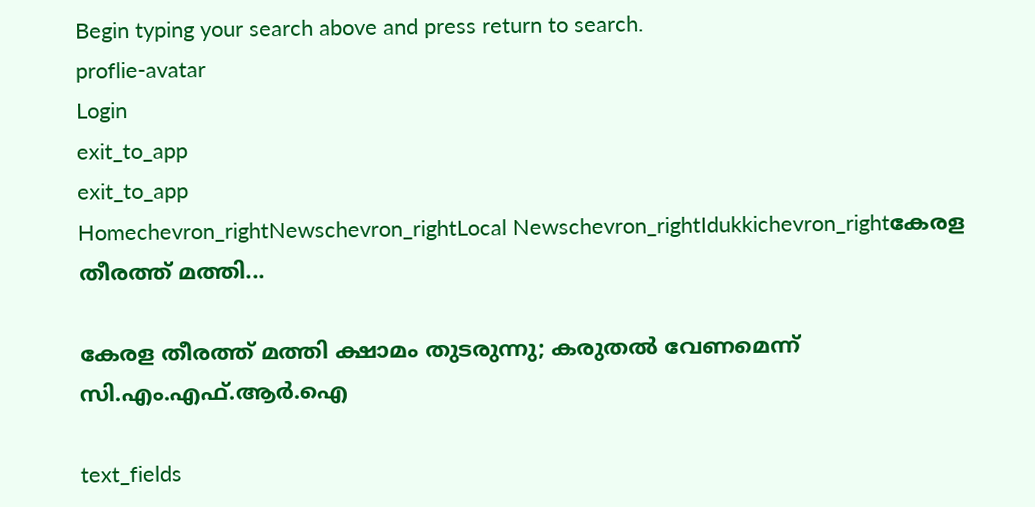Begin typing your search above and press return to search.
proflie-avatar
Login
exit_to_app
exit_to_app
Homechevron_rightNewschevron_rightLocal Newschevron_rightIdukkichevron_rightകേരള തീരത്ത് മത്തി...

കേരള തീരത്ത് മത്തി ക്ഷാമം തുടരുന്നു; കരുതൽ വേണമെന്ന് സി.എം.എഫ്.ആർ.ഐ

text_fields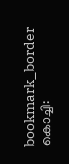bookmark_border
കൊച്ചി: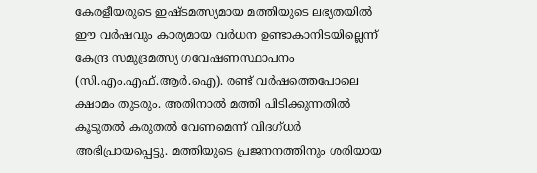കേരളീയരുടെ ഇഷ്ടമത്സ്യമായ മത്തിയുടെ ലഭ്യതയിൽ ഈ വർഷവും കാര്യമായ വർധന ഉണ്ടാകാനിടയില്ലെന്ന് കേന്ദ്ര സമുദ്രമത്സ്യ ഗവേഷണസ്ഥാപനം (സി.എം.എഫ്.ആർ.ഐ). രണ്ട് വർഷത്തെപോലെ ക്ഷാമം തുടരും. അതിനാൽ മത്തി പിടിക്കുന്നതിൽ കൂടുതൽ കരുതൽ വേണമെന്ന് വിദഗ്ധർ അഭിപ്രായപ്പെട്ടു. മത്തിയുടെ പ്രജനനത്തിനും ശരിയായ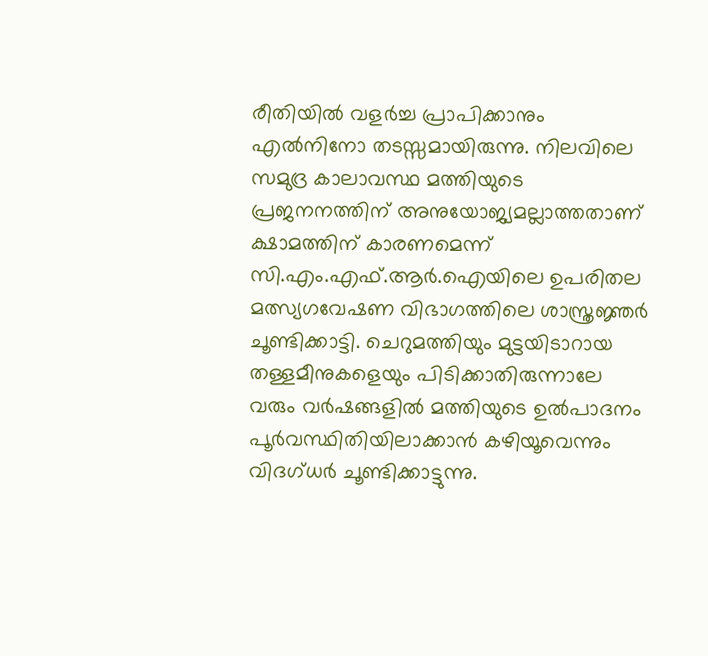രീതിയിൽ വളർച്ച പ്രാപിക്കാനും എൽനിനോ തടസ്സമായിരുന്നു. നിലവിലെ സമുദ്ര കാലാവസ്ഥ മത്തിയുടെ പ്രജനനത്തിന് അനുയോജ്യമല്ലാത്തതാണ് ക്ഷാമത്തിന് കാരണമെന്ന് സി.എം.എഫ്.ആർ.ഐയിലെ ഉപരിതല മത്സ്യഗവേഷണ വിഭാഗത്തിലെ ശാസ്ത്രജ്ഞർ ചൂണ്ടിക്കാട്ടി. ചെറുമത്തിയും മുട്ടയിടാറായ തള്ളമീനുകളെയും പിടിക്കാതിരുന്നാലേ വരും വർഷങ്ങളിൽ മത്തിയുടെ ഉൽപാദനം പൂർവസ്ഥിതിയിലാക്കാൻ കഴിയൂവെന്നും വിദഗ്ധർ ചൂണ്ടിക്കാട്ടുന്നു.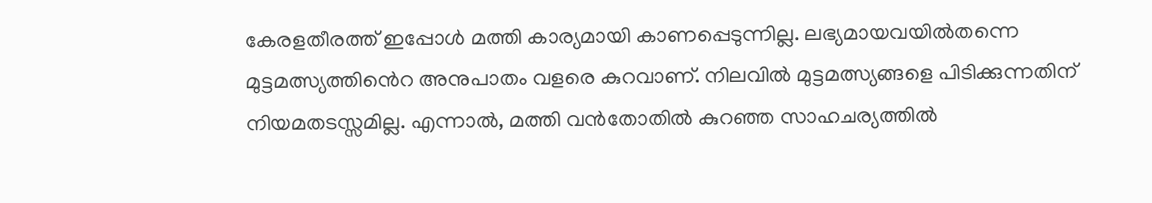കേരളതീരത്ത് ഇപ്പോൾ മത്തി കാര്യമായി കാണപ്പെടുന്നില്ല. ലഭ്യമായവയിൽതന്നെ മുട്ടമത്സ്യത്തിൻെറ അനുപാതം വളരെ കുറവാണ്. നിലവിൽ മുട്ടമത്സ്യങ്ങളെ പിടിക്കുന്നതിന് നിയമതടസ്സമില്ല. എന്നാൽ, മത്തി വൻതോതിൽ കുറഞ്ഞ സാഹചര്യത്തിൽ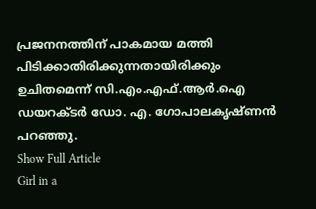പ്രജനനത്തിന് പാകമായ മത്തി പിടിക്കാതിരിക്കുന്നതായിരിക്കും ഉചിതമെന്ന് സി.എം.എഫ്.ആർ.ഐ ഡയറക്ടർ ഡോ. എ. ഗോപാലകൃഷ്ണൻ പറഞ്ഞു.
Show Full Article
Girl in a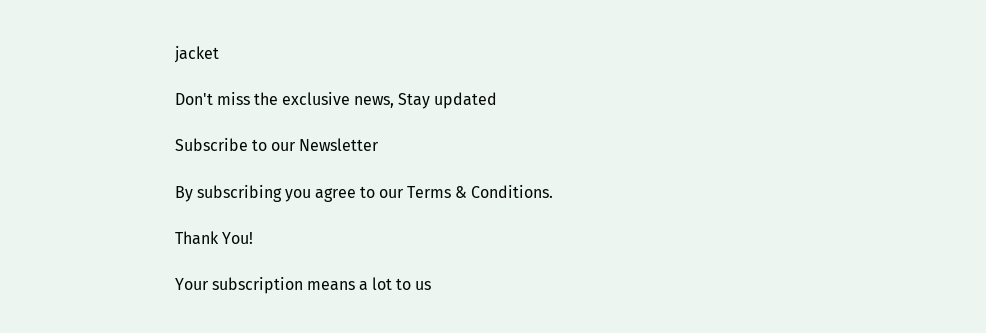jacket

Don't miss the exclusive news, Stay updated

Subscribe to our Newsletter

By subscribing you agree to our Terms & Conditions.

Thank You!

Your subscription means a lot to us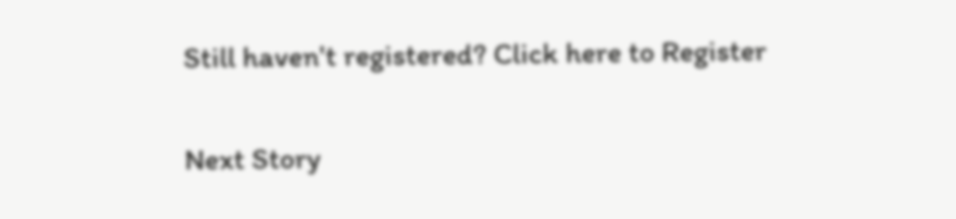Still haven't registered? Click here to Register

Next Story